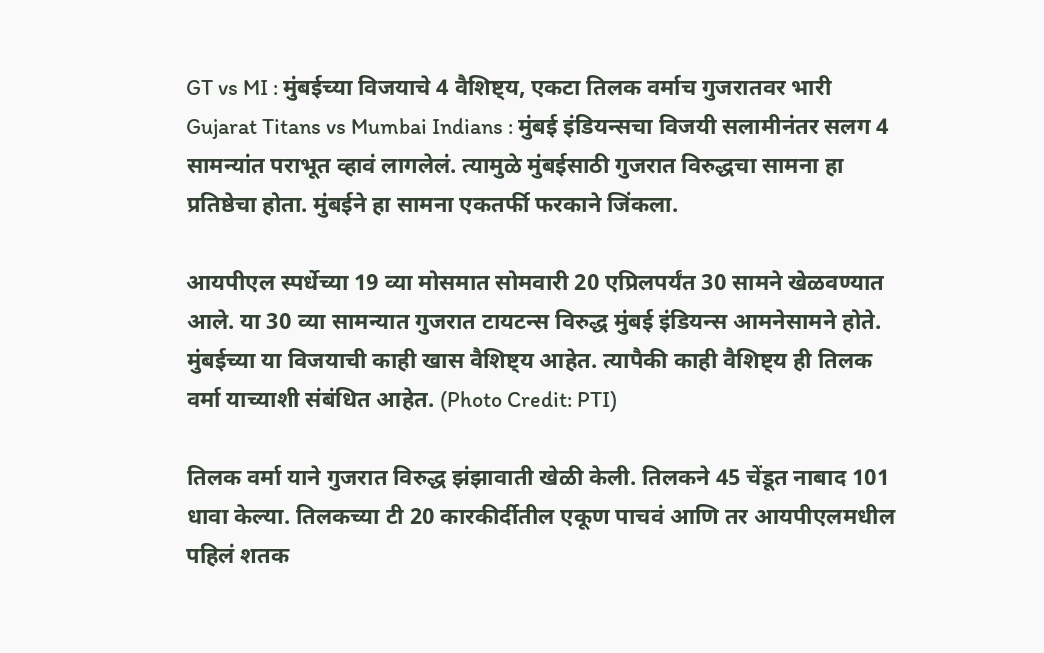GT vs MI : मुंबईच्या विजयाचे 4 वैशिष्ट्य, एकटा तिलक वर्माच गुजरातवर भारी
Gujarat Titans vs Mumbai Indians : मुंबई इंडियन्सचा विजयी सलामीनंतर सलग 4 सामन्यांत पराभूत व्हावं लागलेलं. त्यामुळे मुंबईसाठी गुजरात विरुद्धचा सामना हा प्रतिष्ठेचा होता. मुंबईने हा सामना एकतर्फी फरकाने जिंकला.

आयपीएल स्पर्धेच्या 19 व्या मोसमात सोमवारी 20 एप्रिलपर्यंत 30 सामने खेळवण्यात आले. या 30 व्या सामन्यात गुजरात टायटन्स विरुद्ध मुंबई इंडियन्स आमनेसामने होते. मुंबईच्या या विजयाची काही खास वैशिष्ट्य आहेत. त्यापैकी काही वैशिष्ट्य ही तिलक वर्मा याच्याशी संबंधित आहेत. (Photo Credit: PTI)

तिलक वर्मा याने गुजरात विरुद्ध झंझावाती खेळी केली. तिलकने 45 चेंडूत नाबाद 101 धावा केल्या. तिलकच्या टी 20 कारकीर्दीतील एकूण पाचवं आणि तर आयपीएलमधील पहिलं शतक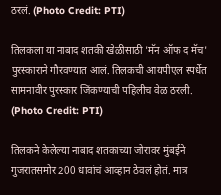ठरलं. (Photo Credit: PTI)

तिलकला या नाबाद शतकी खेळीसाठी 'मॅन ऑफ द मॅच' पुरस्काराने गौरवण्यात आलं. तिलकची आयपीएल स्पर्धेत सामनावीर पुरस्कार जिंकण्याची पहिलीच वेळ ठरली. (Photo Credit: PTI)

तिलकने केलेल्या नाबाद शतकाच्या जोरावर मुंबईने गुजरातसमोर 200 धावांचं आव्हान ठेवलं होतं. मात्र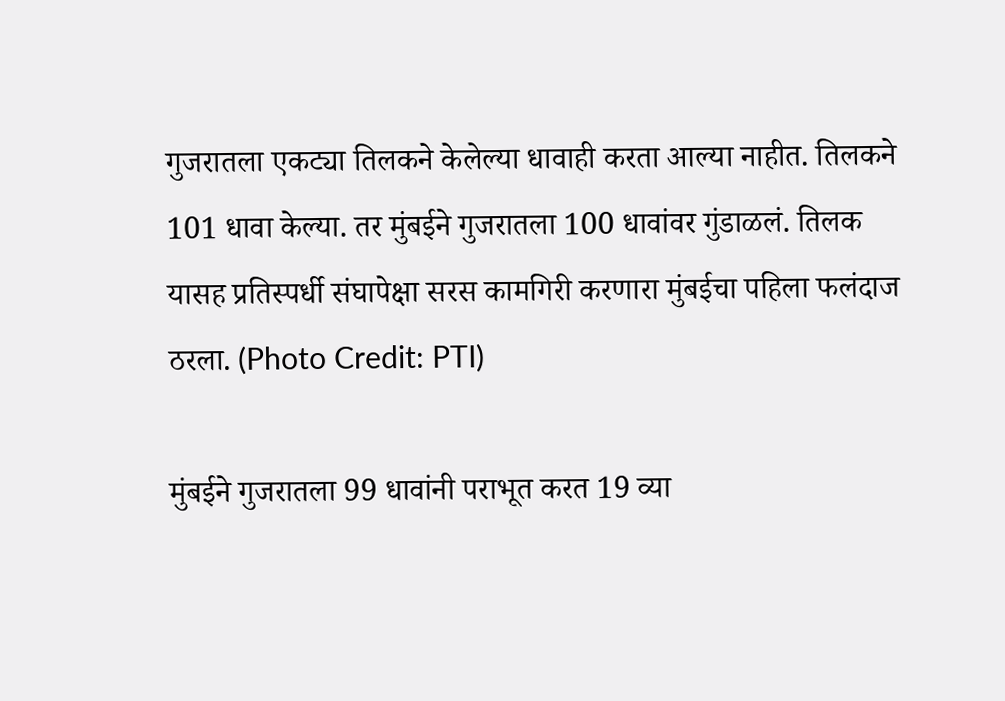गुजरातला एकट्या तिलकने केलेल्या धावाही करता आल्या नाहीत. तिलकने 101 धावा केल्या. तर मुंबईने गुजरातला 100 धावांवर गुंडाळलं. तिलक यासह प्रतिस्पर्धी संघापेक्षा सरस कामगिरी करणारा मुंबईचा पहिला फलंदाज ठरला. (Photo Credit: PTI)

मुंबईने गुजरातला 99 धावांनी पराभूत करत 19 व्या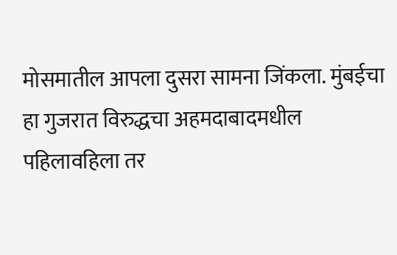मोसमातील आपला दुसरा सामना जिंकला. मुंबईचा हा गुजरात विरुद्धचा अहमदाबादमधील पहिलावहिला तर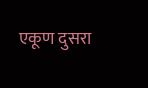एकूण दुसरा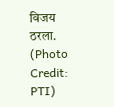विजय ठरला. (Photo Credit: PTI)